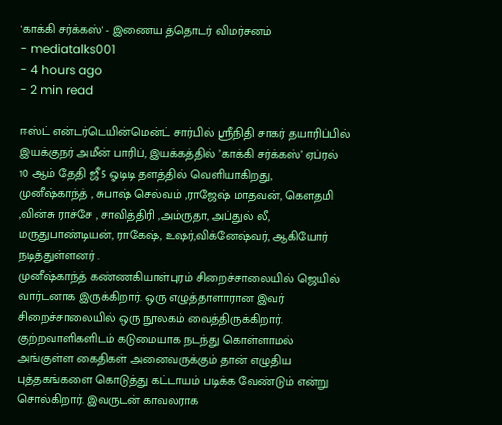'காக்கி சர்க்கஸ்' - இணைய த்தொடர் விமர்சனம்
- mediatalks001
- 4 hours ago
- 2 min read

ஈஸ்ட் என்டர்டெயின்மென்ட் சார்பில் ஸ்ரீநிதி சாகர் தயாரிப்பில் இயக்குநர் அமீன் பாரிப், இயக்கத்தில் ’காக்கி சர்க்கஸ்’ ஏப்ரல் 10 ஆம் தேதி ஜீ5 ஓடிடி தளத்தில் வெளியாகிறது,
முனீஷ்காந்த் , சுபாஷ் செல்வம் ,ராஜேஷ் மாதவன், கௌதமி ,வின்சு ராச்சே , சாவித்திரி ,அம்ருதா, அப்துல் லீ, மருதுபாண்டியன், ராகேஷ், உஷர்,விக்னேஷ்வர், ஆகியோர் நடித்துள்ளனர் .
முனீஷ்காந்த் கண்ணகியாள்புரம் சிறைச்சாலையில் ஜெயில் வார்டனாக இருக்கிறார். ஒரு எழுத்தாளாரான இவர் சிறைச்சாலையில் ஒரு நூலகம் வைத்திருக்கிறார்.
குற்றவாளிகளிடம் கடுமையாக நடந்து கொள்ளாமல் அங்குள்ள கைதிகள் அனைவருக்கும் தான் எழுதிய புத்தகங்களை கொடுத்து கட்டாயம் படிக்க வேண்டும் என்று சொல்கிறார். இவருடன் காவலராக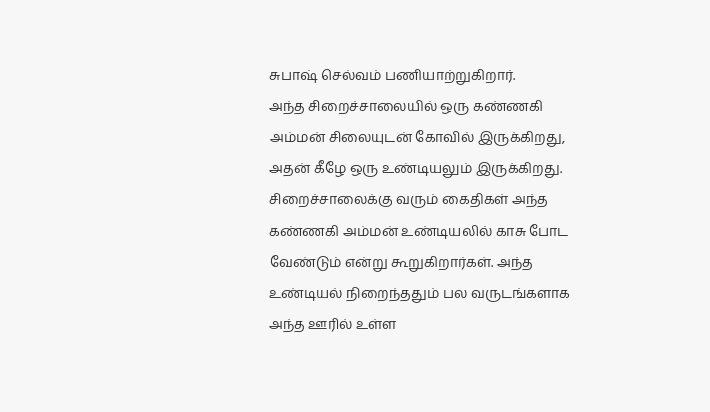சுபாஷ் செல்வம் பணியாற்றுகிறார்.
அந்த சிறைச்சாலையில் ஒரு கண்ணகி அம்மன் சிலையுடன் கோவில் இருக்கிறது, அதன் கீழே ஒரு உண்டியலும் இருக்கிறது.
சிறைச்சாலைக்கு வரும் கைதிகள் அந்த கண்ணகி அம்மன் உண்டியலில் காசு போட வேண்டும் என்று கூறுகிறார்கள். அந்த உண்டியல் நிறைந்ததும் பல வருடங்களாக அந்த ஊரில் உள்ள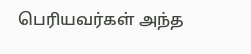பெரியவர்கள் அந்த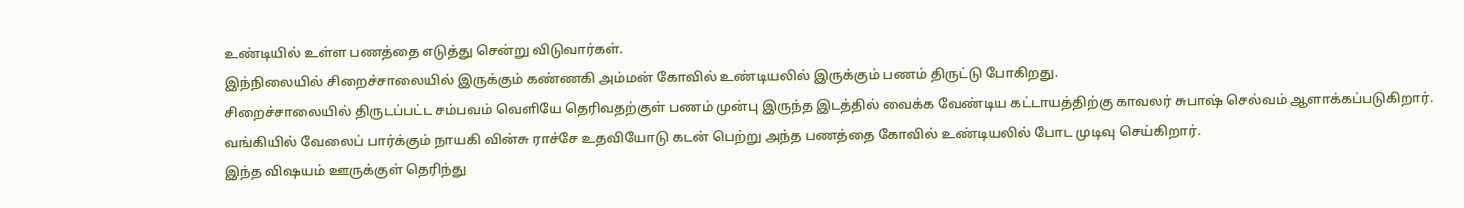உண்டியில் உள்ள பணத்தை எடுத்து சென்று விடுவார்கள்.
இந்நிலையில் சிறைச்சாலையில் இருக்கும் கண்ணகி அம்மன் கோவில் உண்டியலில் இருக்கும் பணம் திருட்டு போகிறது.
சிறைச்சாலையில் திருடப்பட்ட சம்பவம் வெளியே தெரிவதற்குள் பணம் முன்பு இருந்த இடத்தில் வைக்க வேண்டிய கட்டாயத்திற்கு காவலர் சுபாஷ் செல்வம் ஆளாக்கப்படுகிறார்.
வங்கியில் வேலைப் பார்க்கும் நாயகி வின்சு ராச்சே உதவியோடு கடன் பெற்று அந்த பணத்தை கோவில் உண்டியலில் போட முடிவு செய்கிறார்.
இந்த விஷயம் ஊருக்குள் தெரிந்து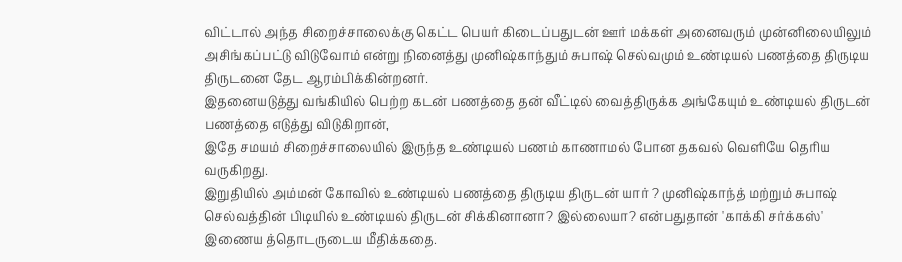விட்டால் அந்த சிறைச்சாலைக்கு கெட்ட பெயர் கிடைப்பதுடன் ஊர் மக்கள் அனைவரும் முன்னிலையிலும் அசிங்கப்பட்டு விடுவோம் என்று நினைத்து முனிஷ்காந்தும் சுபாஷ் செல்வமும் உண்டியல் பணத்தை திருடிய திருடனை தேட ஆரம்பிக்கின்றனர்.
இதனையடுத்து வங்கியில் பெற்ற கடன் பணத்தை தன் வீட்டில் வைத்திருக்க அங்கேயும் உண்டியல் திருடன் பணத்தை எடுத்து விடுகிறான்,
இதே சமயம் சிறைச்சாலையில் இருந்த உண்டியல் பணம் காணாமல் போன தகவல் வெளியே தெரிய வருகிறது.
இறுதியில் அம்மன் கோவில் உண்டியல் பணத்தை திருடிய திருடன் யார் ? முனிஷ்காந்த் மற்றும் சுபாஷ் செல்வத்தின் பிடியில் உண்டியல் திருடன் சிக்கினானா? இல்லையா? என்பதுதான் 'காக்கி சர்க்கஸ்' இணைய த்தொடருடைய மீதிக்கதை.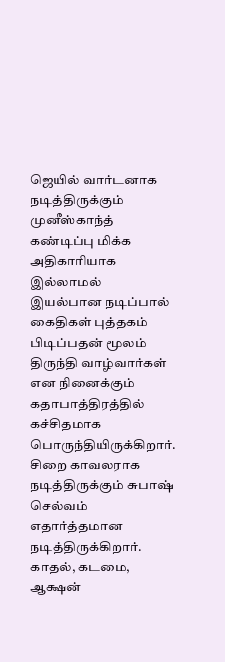ஜெயில் வார்டனாக நடித்திருக்கும் முனீஸ்காந்த் கண்டிப்பு மிக்க அதிகாரியாக இல்லாமல் இயல்பான நடிப்பால் கைதிகள் புத்தகம் பிடிப்பதன் மூலம் திருந்தி வாழ்வார்கள் என நினைக்கும் கதாபாத்திரத்தில் கச்சிதமாக பொருந்தியிருக்கிறார்.
சிறை காவலராக நடித்திருக்கும் சுபாஷ் செல்வம் எதார்த்தமான நடித்திருக்கிறார். காதல், கடமை, ஆக்ஷன்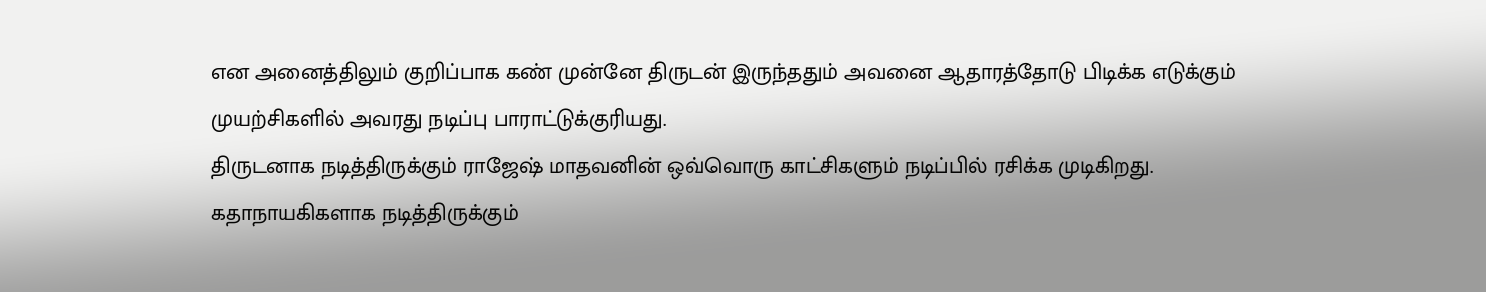என அனைத்திலும் குறிப்பாக கண் முன்னே திருடன் இருந்ததும் அவனை ஆதாரத்தோடு பிடிக்க எடுக்கும் முயற்சிகளில் அவரது நடிப்பு பாராட்டுக்குரியது.
திருடனாக நடித்திருக்கும் ராஜேஷ் மாதவனின் ஒவ்வொரு காட்சிகளும் நடிப்பில் ரசிக்க முடிகிறது.
கதாநாயகிகளாக நடித்திருக்கும்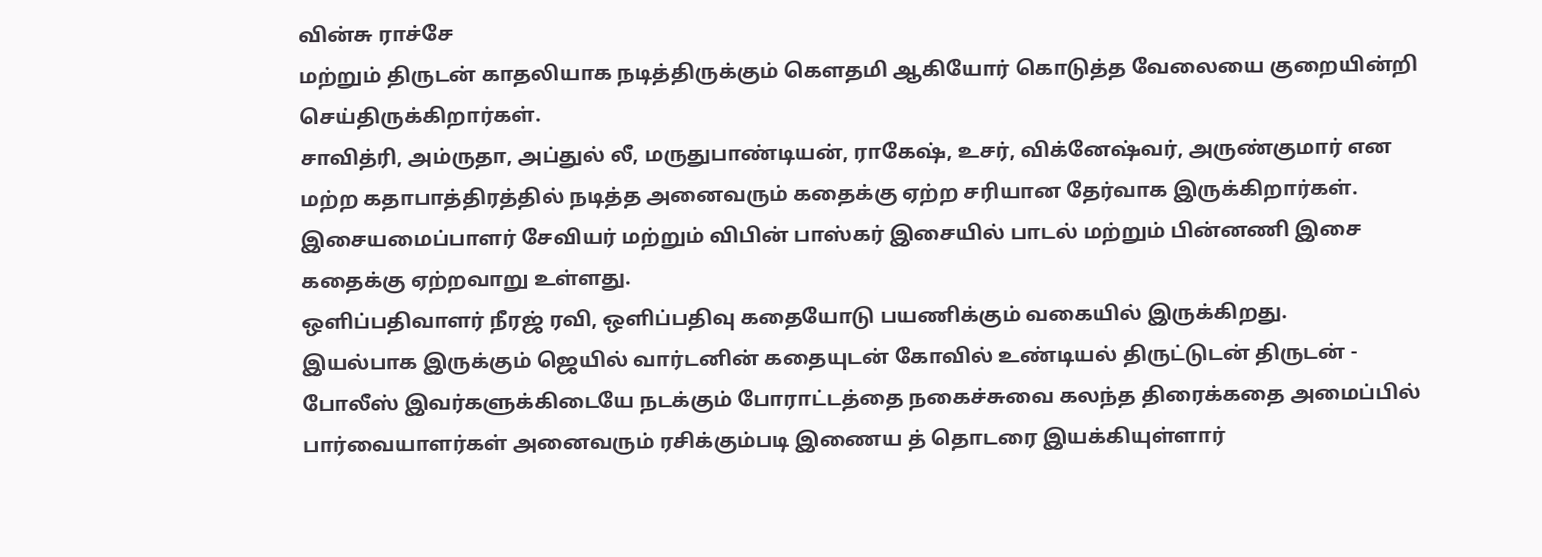வின்சு ராச்சே
மற்றும் திருடன் காதலியாக நடித்திருக்கும் கெளதமி ஆகியோர் கொடுத்த வேலையை குறையின்றி செய்திருக்கிறார்கள்.
சாவித்ரி, அம்ருதா, அப்துல் லீ, மருதுபாண்டியன், ராகேஷ், உசர், விக்னேஷ்வர், அருண்குமார் என மற்ற கதாபாத்திரத்தில் நடித்த அனைவரும் கதைக்கு ஏற்ற சரியான தேர்வாக இருக்கிறார்கள்.
இசையமைப்பாளர் சேவியர் மற்றும் விபின் பாஸ்கர் இசையில் பாடல் மற்றும் பின்னணி இசை கதைக்கு ஏற்றவாறு உள்ளது.
ஒளிப்பதிவாளர் நீரஜ் ரவி, ஒளிப்பதிவு கதையோடு பயணிக்கும் வகையில் இருக்கிறது.
இயல்பாக இருக்கும் ஜெயில் வார்டனின் கதையுடன் கோவில் உண்டியல் திருட்டுடன் திருடன் - போலீஸ் இவர்களுக்கிடையே நடக்கும் போராட்டத்தை நகைச்சுவை கலந்த திரைக்கதை அமைப்பில் பார்வையாளர்கள் அனைவரும் ரசிக்கும்படி இணைய த் தொடரை இயக்கியுள்ளார்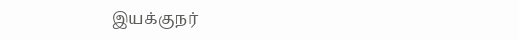இயக்குநர்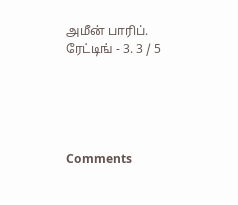அமீன் பாரிப்.
ரேட்டிங் - 3. 3 / 5





Comments